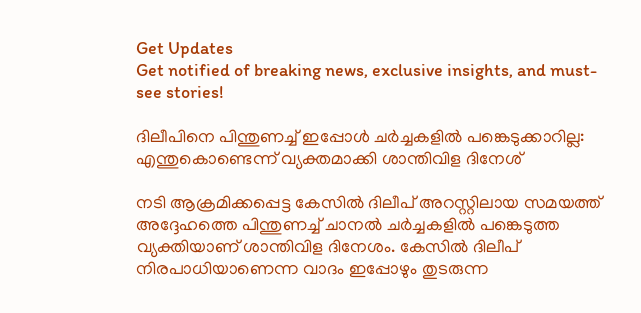Get Updates
Get notified of breaking news, exclusive insights, and must-see stories!

ദിലീപിനെ പിന്തുണച്ച് ഇപ്പോള്‍ ചർച്ചകളില്‍ പങ്കെടുക്കാറില്ല: എന്തുകൊണ്ടെന്ന് വ്യക്തമാക്കി ശാന്തിവിള ദിനേശ്

നടി ആക്രമിക്കപ്പെട്ട കേസില്‍ ദിലീപ് അറസ്റ്റിലായ സമയത്ത് അദ്ദേഹത്തെ പിന്തുണച്ച് ചാനല്‍ ചർച്ചകളില്‍ പങ്കെടുത്ത വ്യക്തിയാണ് ശാന്തിവിള ദിനേശം. കേസില്‍ ദിലീപ് നിരപാധിയാണെന്ന വാദം ഇപ്പോഴും തുടരുന്ന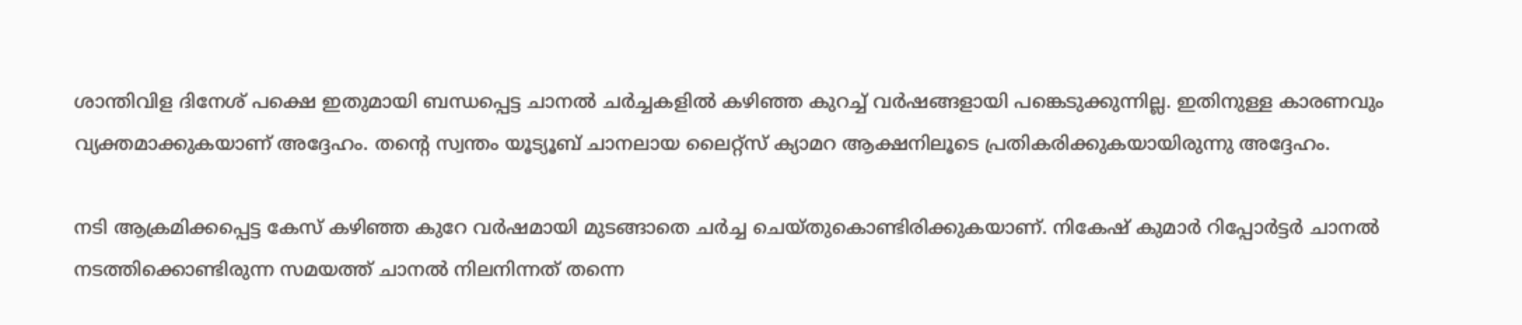ശാന്തിവിള ദിനേശ് പക്ഷെ ഇതുമായി ബന്ധപ്പെട്ട ചാനല്‍ ചർച്ചകളില്‍ കഴിഞ്ഞ കുറച്ച് വർഷങ്ങളായി പങ്കെടുക്കുന്നില്ല. ഇതിനുള്ള കാരണവും വ്യക്തമാക്കുകയാണ് അദ്ദേഹം. തന്റെ സ്വന്തം യൂട്യൂബ് ചാനലായ ലൈറ്റ്സ് ക്യാമറ ആക്ഷനിലൂടെ പ്രതികരിക്കുകയായിരുന്നു അദ്ദേഹം.

നടി ആക്രമിക്കപ്പെട്ട കേസ് കഴിഞ്ഞ കുറേ വർഷമായി മുടങ്ങാതെ ചർച്ച ചെയ്തുകൊണ്ടിരിക്കുകയാണ്. നികേഷ് കുമാർ റിപ്പോർട്ടർ ചാനല്‍ നടത്തിക്കൊണ്ടിരുന്ന സമയത്ത് ചാനല്‍ നിലനിന്നത് തന്നെ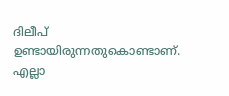ദിലീപ് ഉണ്ടായിരുന്നതുകൊണ്ടാണ്. എല്ലാ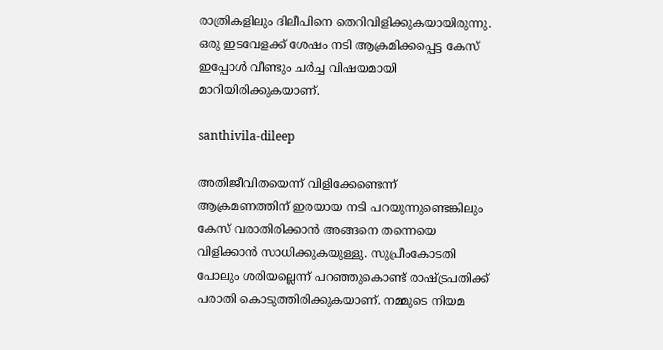രാത്രികളിലും ദിലീപിനെ തെറിവിളിക്കുകയായിരുന്നു. ഒരു ഇടവേളക്ക് ശേഷം നടി ആക്രമിക്കപ്പെട്ട കേസ് ഇപ്പോള്‍ വീണ്ടും ചർച്ച വിഷയമായി മാറിയിരിക്കുകയാണ്.

santhivila-dileep

അതിജീവിതയെന്ന് വിളിക്കേണ്ടെന്ന് ആക്രമണത്തിന് ഇരയായ നടി പറയുന്നുണ്ടെങ്കിലും കേസ് വരാതിരിക്കാന്‍ അങ്ങനെ തന്നെയെ വിളിക്കാന്‍ സാധിക്കുകയുള്ളു. സുപ്രീംകോടതി പോലും ശരിയല്ലെന്ന് പറഞ്ഞുകൊണ്ട് രാഷ്ട്രപതിക്ക് പരാതി കൊടുത്തിരിക്കുകയാണ്. നമ്മുടെ നിയമ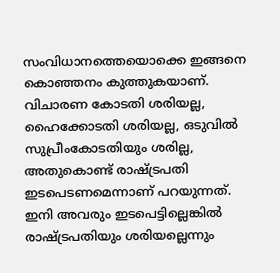സംവിധാനത്തെയൊക്കെ ഇങ്ങനെ കൊഞ്ഞനം കുത്തുകയാണ്. വിചാരണ കോടതി ശരിയല്ല, ഹൈക്കോടതി ശരിയല്ല, ഒടുവില്‍ സുപ്രീംകോടതിയും ശരില്ല, അതുകൊണ്ട് രാഷ്ട്രപതി ഇടപെടണമെന്നാണ് പറയുന്നത്. ഇനി അവരും ഇടപെട്ടില്ലെങ്കില്‍ രാഷ്ട്രപതിയും ശരിയല്ലെന്നും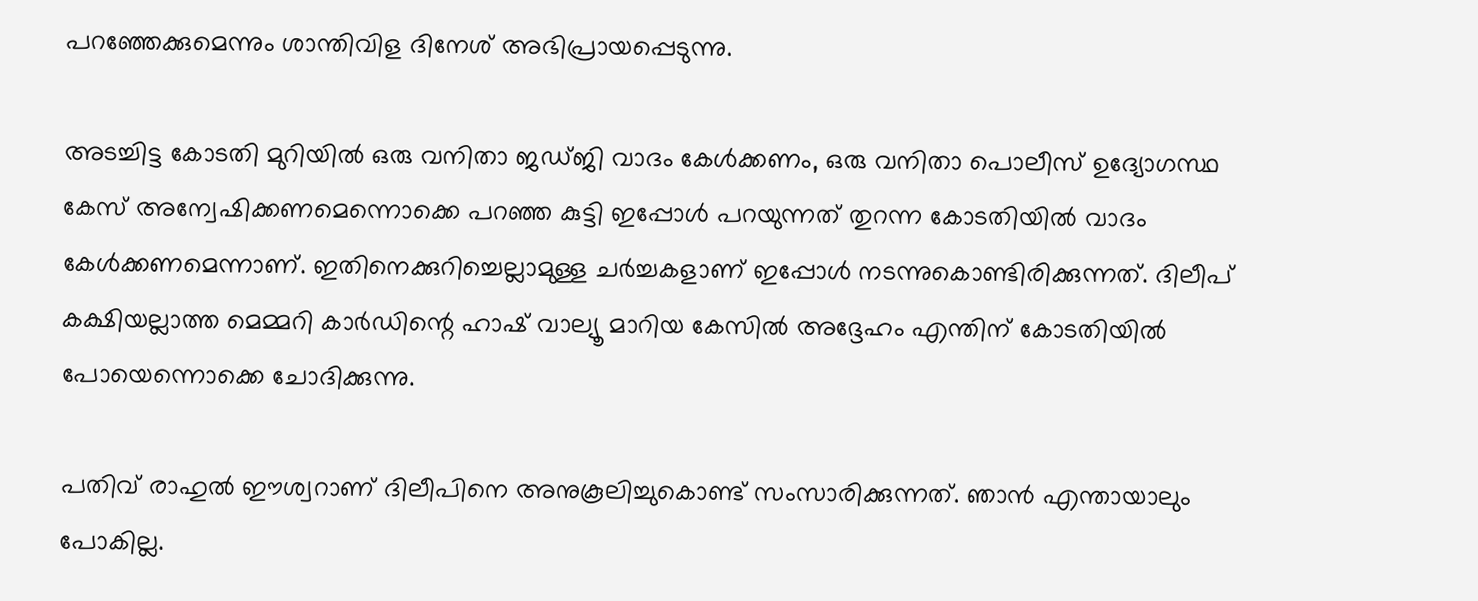പറഞ്ഞേക്കുമെന്നും ശാന്തിവിള ദിനേശ് അഭിപ്രായപ്പെടുന്നു.

അടച്ചിട്ട കോടതി മുറിയില്‍ ഒരു വനിതാ ജഡ്ജി വാദം കേള്‍ക്കണം, ഒരു വനിതാ പൊലീസ് ഉദ്യോഗസ്ഥ കേസ് അന്വേഷിക്കണമെന്നൊക്കെ പറഞ്ഞ കുട്ടി ഇപ്പോള്‍ പറയുന്നത് തുറന്ന കോടതിയില്‍ വാദം കേള്‍ക്കണമെന്നാണ്. ഇതിനെക്കുറിച്ചെല്ലാമുള്ള ചർച്ചകളാണ് ഇപ്പോള്‍ നടന്നുകൊണ്ടിരിക്കുന്നത്. ദിലീപ് കക്ഷിയല്ലാത്ത മെമ്മറി കാർഡിന്റെ ഹാഷ് വാല്യൂ മാറിയ കേസില്‍ അദ്ദേഹം എന്തിന് കോടതിയില്‍ പോയെന്നൊക്കെ ചോദിക്കുന്നു.

പതിവ് രാഹുല്‍ ഈശ്വറാണ് ദിലീപിനെ അനുകൂലിച്ചുകൊണ്ട് സംസാരിക്കുന്നത്. ഞാന്‍ എന്തായാലും പോകില്ല.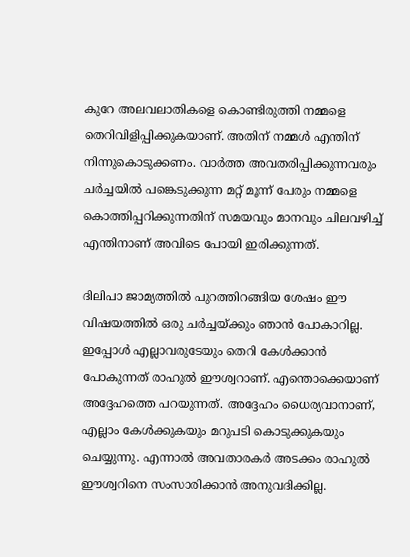കുറേ അലവലാതികളെ കൊണ്ടിരുത്തി നമ്മളെ തെറിവിളിപ്പിക്കുകയാണ്. അതിന് നമ്മള്‍ എന്തിന് നിന്നുകൊടുക്കണം. വാർത്ത അവതരിപ്പിക്കുന്നവരും ചർച്ചയില്‍ പങ്കെടുക്കുന്ന മറ്റ് മൂന്ന് പേരും നമ്മളെ കൊത്തിപ്പറിക്കുന്നതിന് സമയവും മാനവും ചിലവഴിച്ച് എന്തിനാണ് അവിടെ പോയി ഇരിക്കുന്നത്.

ദിലിപാ ജാമ്യത്തില്‍ പുറത്തിറങ്ങിയ ശേഷം ഈ വിഷയത്തില്‍ ഒരു ചർച്ചയ്ക്കും ഞാന്‍ പോകാറില്ല. ഇപ്പോള്‍ എല്ലാവരുടേയും തെറി കേള്‍ക്കാന്‍ പോകുന്നത് രാഹുല്‍ ഈശ്വറാണ്. എന്തൊക്കെയാണ് അദ്ദേഹത്തെ പറയുന്നത്. അദ്ദേഹം ധൈര്യവാനാണ്, എല്ലാം കേള്‍ക്കുകയും മറുപടി കൊടുക്കുകയും ചെയ്യുന്നു. എന്നാല്‍ അവതാരകർ അടക്കം രാഹുല്‍ ഈശ്വറിനെ സംസാരിക്കാന്‍ അനുവദിക്കില്ല.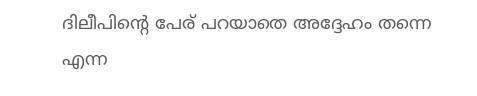ദിലീപിന്റെ പേര് പറയാതെ അദ്ദേഹം തന്നെ എന്ന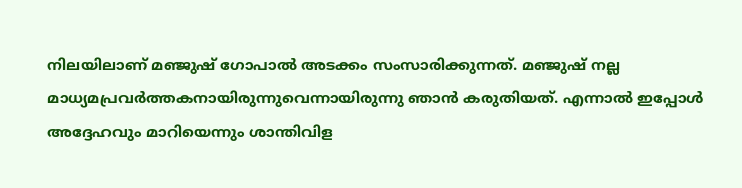നിലയിലാണ് മഞ്ജുഷ് ഗോപാല്‍ അടക്കം സംസാരിക്കുന്നത്. മഞ്ജുഷ് നല്ല മാധ്യമപ്രവർത്തകനായിരുന്നുവെന്നായിരുന്നു ഞാന്‍ കരുതിയത്. എന്നാല്‍ ഇപ്പോള്‍ അദ്ദേഹവും മാറിയെന്നും ശാന്തിവിള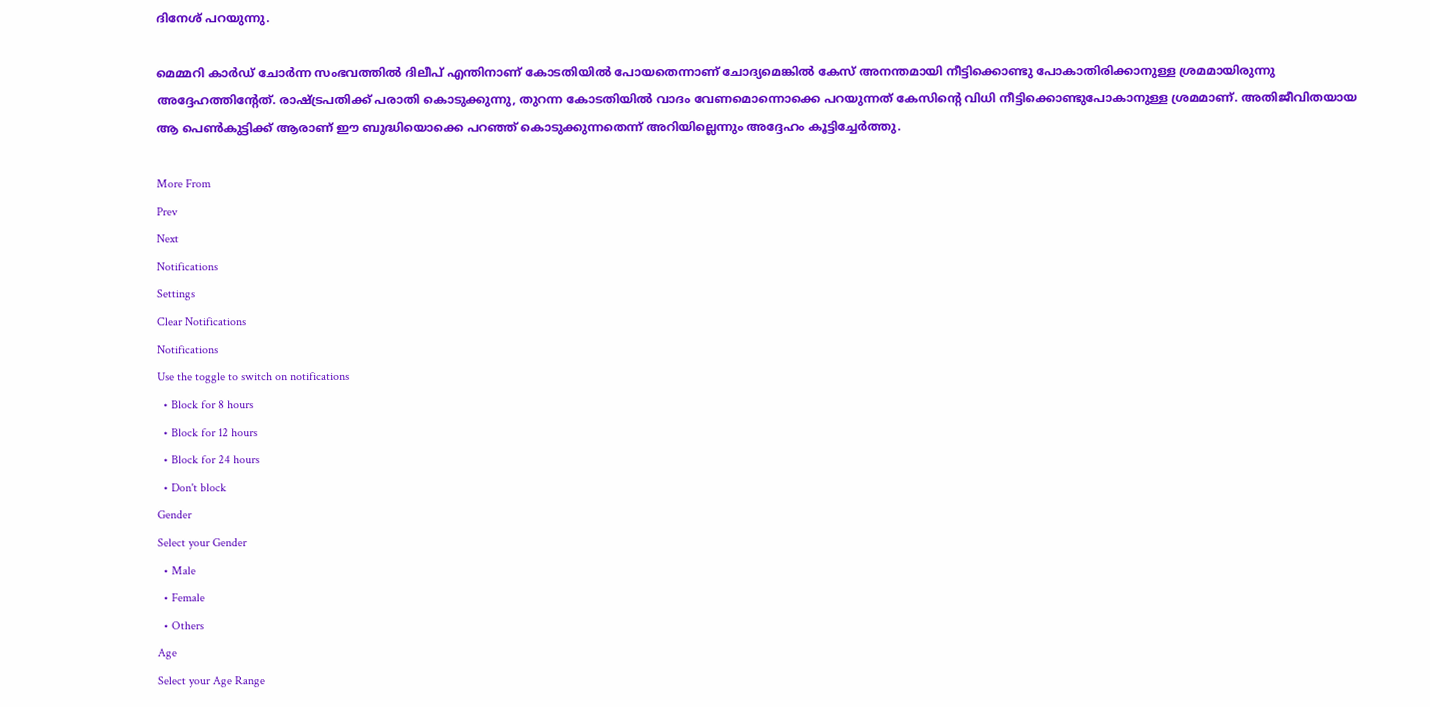ദിനേശ് പറയുന്നു.

മെമ്മറി കാർഡ് ചോർന്ന സംഭവത്തില്‍ ദിലീപ് എന്തിനാണ് കോടതിയില്‍ പോയതെന്നാണ് ചോദ്യമെങ്കില്‍ കേസ് അനന്തമായി നീട്ടിക്കൊണ്ടു പോകാതിരിക്കാനുള്ള ശ്രമമായിരുന്നു അദ്ദേഹത്തിന്റേത്. രാഷ്ട്രപതിക്ക് പരാതി കൊടുക്കുന്നു, തുറന്ന കോടതിയില്‍ വാദം വേണമൊന്നൊക്കെ പറയുന്നത് കേസിന്റെ വിധി നീട്ടിക്കൊണ്ടുപോകാനുള്ള ശ്രമമാണ്. അതിജീവിതയായ ആ പെണ്‍കുട്ടിക്ക് ആരാണ് ഈ ബുദ്ധിയൊക്കെ പറഞ്ഞ് കൊടുക്കുന്നതെന്ന് അറിയില്ലെന്നും അദ്ദേഹം കൂട്ടിച്ചേർത്തു.

More From
Prev
Next
Notifications
Settings
Clear Notifications
Notifications
Use the toggle to switch on notifications
  • Block for 8 hours
  • Block for 12 hours
  • Block for 24 hours
  • Don't block
Gender
Select your Gender
  • Male
  • Female
  • Others
Age
Select your Age Range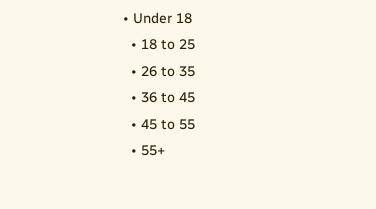• Under 18
  • 18 to 25
  • 26 to 35
  • 36 to 45
  • 45 to 55
  • 55+